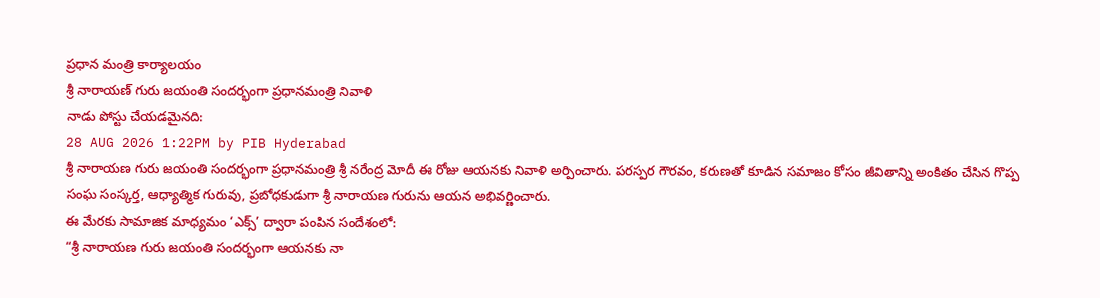ప్రధాన మంత్రి కార్యాలయం
శ్రీ నారాయణ్ గురు జయంతి సందర్భంగా ప్రధానమంత్రి నివాళి
నాడు పోస్టు చేయడమైనది:
28 AUG 2026 1:22PM by PIB Hyderabad
శ్రీ నారాయణ గురు జయంతి సందర్భంగా ప్రధానమంత్రి శ్రీ నరేంద్ర మోదీ ఈ రోజు ఆయనకు నివాళి అర్పించారు. పరస్పర గౌరవం, కరుణతో కూడిన సమాజం కోసం జీవితాన్ని అంకితం చేసిన గొప్ప సంఘ సంస్కర్త, ఆధ్యాత్మిక గురువు, ప్రబోధకుడుగా శ్రీ నారాయణ గురును ఆయన అభివర్ణించారు.
ఈ మేరకు సామాజిక మాధ్యమం ‘ఎక్స్’ ద్వారా పంపిన సందేశంలో:
“శ్రీ నారాయణ గురు జయంతి సందర్భంగా ఆయనకు నా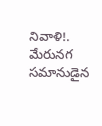నివాళి!. మేరునగ సమానుడైన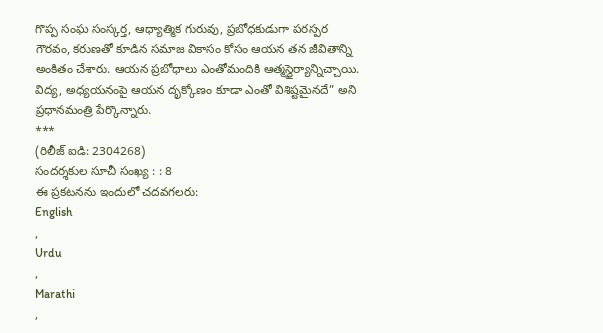గొప్ప సంఘ సంస్కర్త, ఆధ్యాత్మిక గురువు, ప్రబోధకుడుగా పరస్పర గౌరవం, కరుణతో కూడిన సమాజ వికాసం కోసం ఆయన తన జీవితాన్ని అంకితం చేశారు. ఆయన ప్రబోధాలు ఎంతోమందికి ఆత్మస్థైర్యాన్నిచ్చాయి. విద్య, అధ్యయనంపై ఆయన దృక్కోణం కూడా ఎంతో విశిష్టమైనదే” అని ప్రధానమంత్రి పేర్కొన్నారు.
***
(రిలీజ్ ఐడి: 2304268)
సందర్శకుల సూచీ సంఖ్య : : 8
ఈ ప్రకటనను ఇందులో చదవగలరు:
English
,
Urdu
,
Marathi
,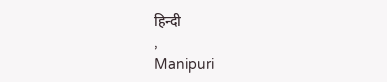हिन्दी
,
Manipuri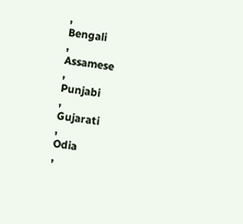,
Bengali
,
Assamese
,
Punjabi
,
Gujarati
,
Odia
,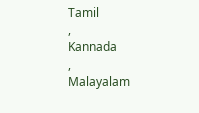Tamil
,
Kannada
,
Malayalam